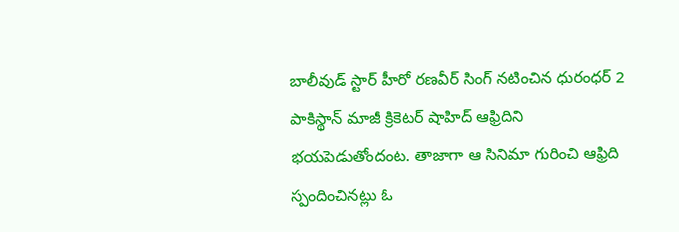బాలీవుడ్ స్టార్ హీరో రణవీర్ సింగ్ నటించిన ధురంధర్ 2 పాకిస్థాన్ మాజీ క్రికెటర్ షాహిద్ ఆఫ్రిదిని భయపెడుతోందంట. తాజాగా ఆ సినిమా గురించి ఆఫ్రిది స్పందించినట్లు ఓ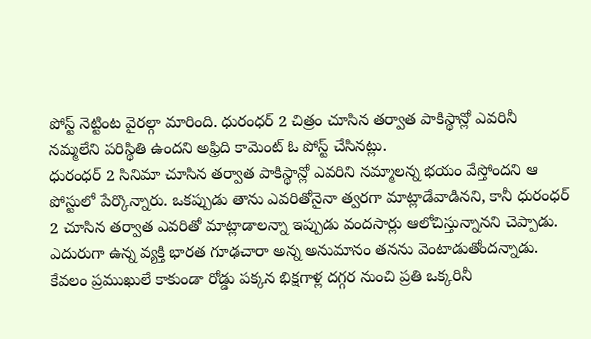పోస్ట్ నెట్టింట వైరల్గా మారింది. ధురంధర్ 2 చిత్రం చూసిన తర్వాత పాకిస్థాన్లో ఎవరినీ నమ్మలేని పరిస్థితి ఉందని అఫ్రిది కామెంట్ ఓ పోస్ట్ చేసినట్లు.
ధురంధర్ 2 సినిమా చూసిన తర్వాత పాకిస్థాన్లో ఎవరిని నమ్మాలన్న భయం వేస్తోందని ఆ పోస్టులో పేర్కొన్నారు. ఒకప్పుడు తాను ఎవరితోనైనా త్వరగా మాట్లాడేవాడినని, కానీ ధురంధర్ 2 చూసిన తర్వాత ఎవరితో మాట్లాడాలన్నా ఇప్పుడు వందసార్లు ఆలోచిస్తున్నానని చెప్పాడు. ఎదురుగా ఉన్న వ్యక్తి భారత గూఢచారా అన్న అనుమానం తనను వెంటాడుతోందన్నాడు.
కేవలం ప్రముఖులే కాకుండా రోడ్డు పక్కన భిక్షగాళ్ల దగ్గర నుంచి ప్రతి ఒక్కరినీ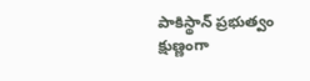పాకిస్థాన్ ప్రభుత్వం క్షుణ్ణంగా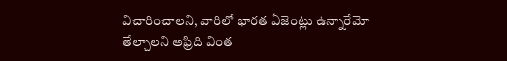విచారించాలని, వారిలో భారత ఏజెంట్లు ఉన్నారేమో తేల్చాలని అఫ్రిది వింత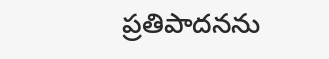ప్రతిపాదనను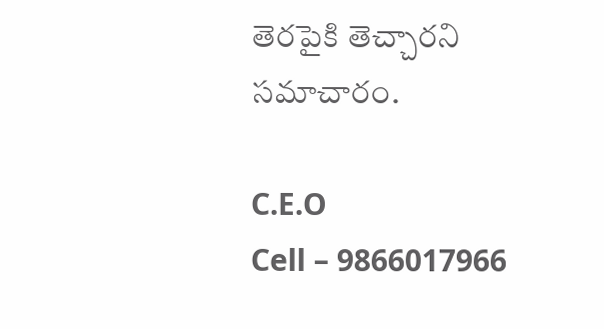తెరపైకి తెచ్చారని సమాచారం.

C.E.O
Cell – 9866017966